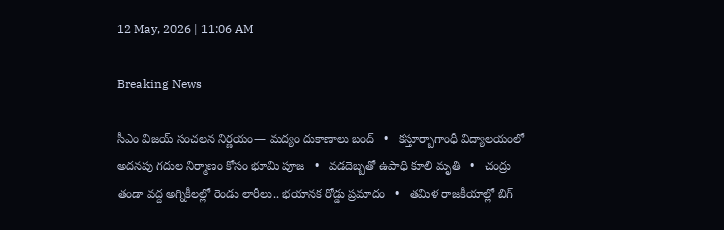12 May, 2026 | 11:06 AM

Breaking News

సీఎం విజయ్ సంచలన నిర్ణయం— మద్యం దుకాణాలు బంద్   •   కస్తూర్బాగాంధీ విద్యాలయంలో అదనపు గదుల నిర్మాణం కోసం భూమి పూజ   •   వడదెబ్బతో ఉపాధి కూలి మృతి   •   చంద్రు తండా వద్ద అగ్నికీలల్లో రెండు లారీలు.. భయానక రోడ్డు ప్రమాదం   •   తమిళ రాజకీయాల్లో బిగ్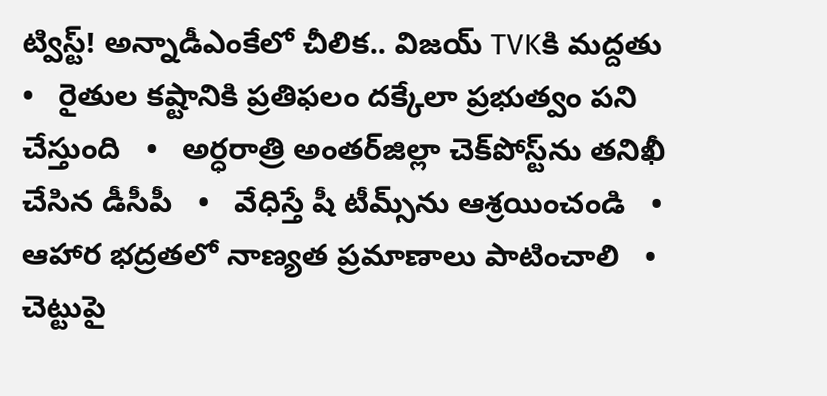ట్విస్ట్! అన్నాడీఎంకేలో చీలిక.. విజయ్‌ TVKకి మద్దతు   •   రైతుల కష్టానికి ప్రతిఫలం దక్కేలా ప్రభుత్వం పని చేస్తుంది   •   అర్ధరాత్రి అంతర్‌జిల్లా చెక్‌పోస్ట్‌ను తనిఖీ చేసిన డీసీపీ   •   వేధిస్తే షీ టీమ్స్‌ను ఆశ్రయించండి   •   ఆహార భద్రతలో నాణ్యత ప్రమాణాలు పాటించాలి   •   చెట్టుపై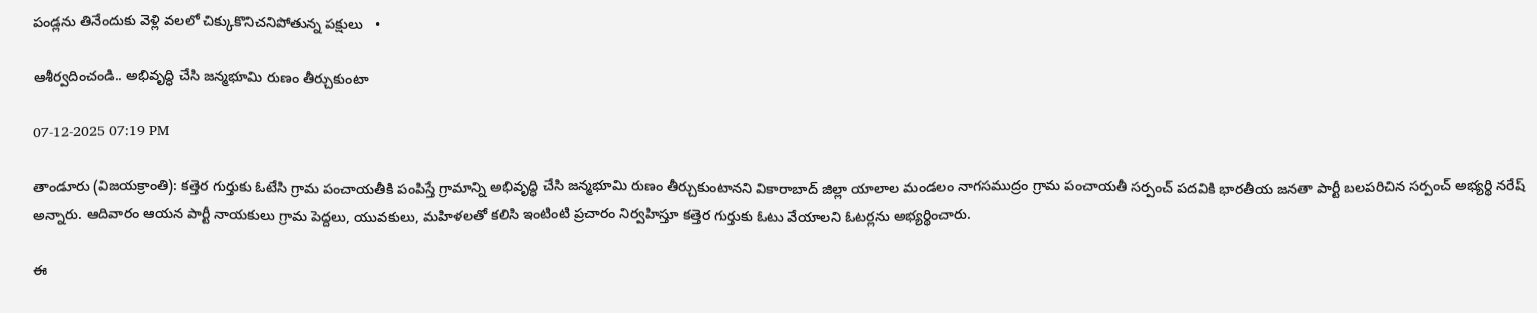పండ్లను తినేందుకు వెళ్లి వలలో చిక్కుకొనిచనిపోతున్న పక్షులు   •

ఆశీర్వదించండి.. అభివృద్ధి చేసి జన్మభూమి రుణం తీర్చుకుంటా

07-12-2025 07:19 PM

తాండూరు (విజయక్రాంతి): కత్తెర గుర్తుకు ఓటేసి గ్రామ పంచాయతీకి పంపిస్తే గ్రామాన్ని అభివృద్ధి చేసి జన్మభూమి రుణం తీర్చుకుంటానని వికారాబాద్ జిల్లా యాలాల మండలం నాగసముద్రం గ్రామ పంచాయతీ సర్పంచ్ పదవికి భారతీయ జనతా పార్టీ బలపరిచిన సర్పంచ్ అభ్యర్థి నరేష్ అన్నారు. ఆదివారం ఆయన పార్టీ నాయకులు గ్రామ పెద్దలు, యువకులు, మహిళలతో కలిసి ఇంటింటి ప్రచారం నిర్వహిస్తూ కత్తెర గుర్తుకు ఓటు వేయాలని ఓటర్లను అభ్యర్థించారు.

ఈ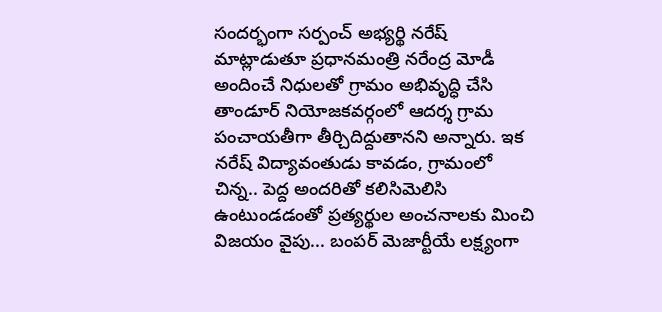సందర్భంగా సర్పంచ్ అభ్యర్థి నరేష్ మాట్లాడుతూ ప్రధానమంత్రి నరేంద్ర మోడీ అందించే నిధులతో గ్రామం అభివృద్ధి చేసి తాండూర్ నియోజకవర్గంలో ఆదర్శ గ్రామ పంచాయతీగా తీర్చిదిద్దుతానని అన్నారు. ఇక నరేష్ విద్యావంతుడు కావడం, గ్రామంలో చిన్న.. పెద్ద అందరితో కలిసిమెలిసి ఉంటుండడంతో ప్రత్యర్థుల అంచనాలకు మించి విజయం వైపు... బంపర్ మెజార్టీయే లక్ష్యంగా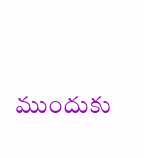ముందుకు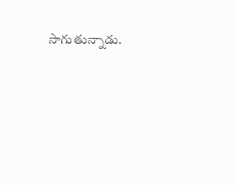సాగుతున్నాడు.